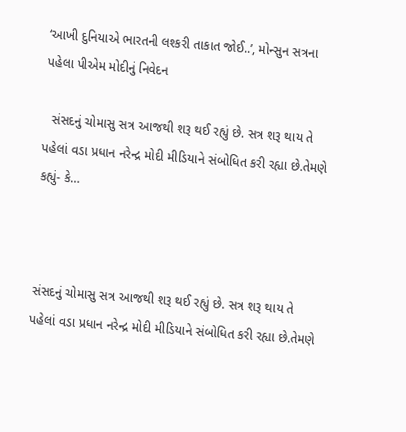‘આખી દુનિયાએ ભારતની લશ્કરી તાકાત જોઈ..’, મોન્સુન સત્રના પહેલા પીએમ મોદીનું નિવેદન

  સંસદનું ચોમાસુ સત્ર આજથી શરૂ થઈ રહ્યું છે. સત્ર શરૂ થાય તે પહેલાં વડા પ્રધાન નરેન્દ્ર મોદી મીડિયાને સંબોધિત કરી રહ્યા છે.તેમણે કહ્યું- કે…



સંસદનું ચોમાસુ સત્ર આજથી શરૂ થઈ રહ્યું છે. સત્ર શરૂ થાય તે પહેલાં વડા પ્રધાન નરેન્દ્ર મોદી મીડિયાને સંબોધિત કરી રહ્યા છે.તેમણે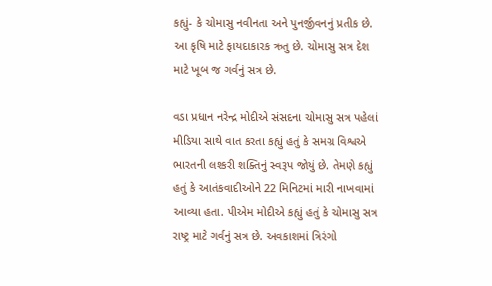કહ્યું- કે ચોમાસુ નવીનતા અને પુનર્જીવનનું પ્રતીક છે. આ કૃષિ માટે ફાયદાકારક ઋતુ છે. ચોમાસુ સત્ર દેશ માટે ખૂબ જ ગર્વનું સત્ર છે.

વડા પ્રધાન નરેન્દ્ર મોદીએ સંસદના ચોમાસુ સત્ર પહેલાં મીડિયા સાથે વાત કરતા કહ્યું હતું કે સમગ્ર વિશ્વએ ભારતની લશ્કરી શક્તિનું સ્વરૂપ જોયું છે. તેમણે કહ્યું હતું કે આતંકવાદીઓને 22 મિનિટમાં મારી નાખવામાં આવ્યા હતા. પીએમ મોદીએ કહ્યું હતું કે ચોમાસુ સત્ર રાષ્ટ્ર માટે ગર્વનું સત્ર છે. અવકાશમાં ત્રિરંગો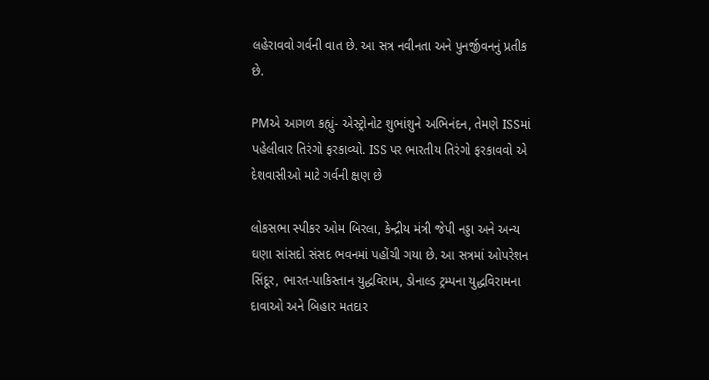લહેરાવવો ગર્વની વાત છે. આ સત્ર નવીનતા અને પુનર્જીવનનું પ્રતીક છે.

PMએ આગળ કહ્યું- એસ્ટ્રોનોટ શુભાંશુને અભિનંદન, તેમણે ISSમાં પહેલીવાર તિરંગો ફરકાવ્યો. ISS પર ભારતીય તિરંગો ફરકાવવો એ દેશવાસીઓ માટે ગર્વની ક્ષણ છે

લોકસભા સ્પીકર ઓમ બિરલા, કેન્દ્રીય મંત્રી જેપી નડ્ડા અને અન્ય ઘણા સાંસદો સંસદ ભવનમાં પહોંચી ગયા છે. આ સત્રમાં ઓપરેશન સિંદૂર, ભારત-પાકિસ્તાન યુદ્ધવિરામ, ડોનાલ્ડ ટ્રમ્પના યુદ્ધવિરામના દાવાઓ અને બિહાર મતદાર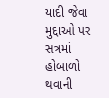યાદી જેવા મુદ્દાઓ પર સત્રમાં હોબાળો થવાની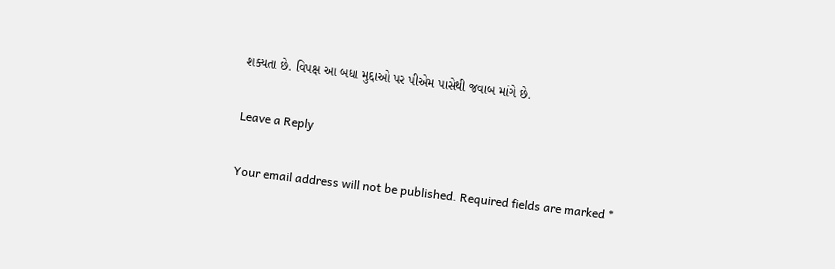શક્યતા છે. વિપક્ષ આ બધા મુદ્દાઓ પર પીએમ પાસેથી જવાબ માંગે છે.

Leave a Reply

Your email address will not be published. Required fields are marked *